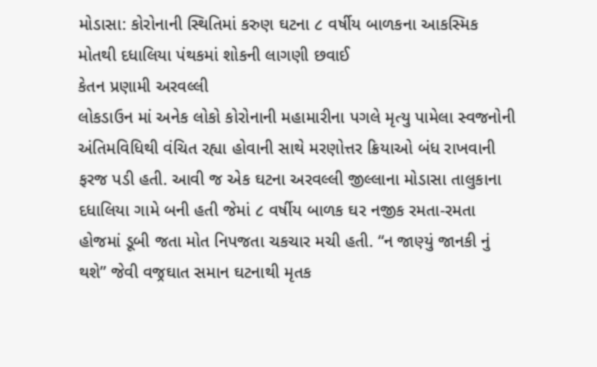મોડાસા: કોરોનાની સ્થિતિમાં કરુણ ઘટના ૮ વર્ષીય બાળકના આકસ્મિક મોતથી દધાલિયા પંથકમાં શોકની લાગણી છવાઈ
કેતન પ્રણામી અરવલ્લી
લોકડાઉન માં અનેક લોકો કોરોનાની મહામારીના પગલે મૃત્યુ પામેલા સ્વજનોની અંતિમવિધિથી વંચિત રહ્યા હોવાની સાથે મરણોત્તર ક્રિયાઓ બંધ રાખવાની ફરજ પડી હતી. આવી જ એક ઘટના અરવલ્લી જીલ્લાના મોડાસા તાલુકાના દધાલિયા ગામે બની હતી જેમાં ૮ વર્ષીય બાળક ઘર નજીક રમતા-રમતા હોજમાં ડૂબી જતા મોત નિપજતા ચકચાર મચી હતી. “ન જાણ્યું જાનકી નું થશે” જેવી વજ્રઘાત સમાન ઘટનાથી મૃતક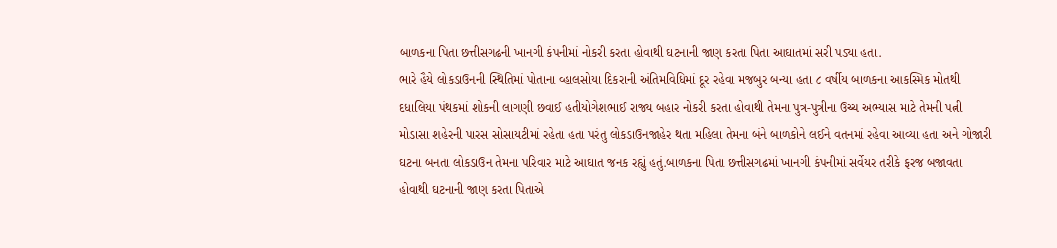બાળકના પિતા છત્તીસગઢની ખાનગી કંપનીમાં નોકરી કરતા હોવાથી ઘટનાની જાણ કરતા પિતા આઘાતમાં સરી પડ્યા હતા.
ભારે હૈયે લોકડાઉનની સ્થિતિમાં પોતાના વ્હાલસોયા દિકરાની અંતિમવિધિમાં દૂર રહેવા મજબુર બન્યા હતા ૮ વર્ષીય બાળકના આકસ્મિક મોતથી દધાલિયા પંથકમાં શોકની લાગણી છવાઈ હતીયોગેશભાઈ રાજ્ય બહાર નોકરી કરતા હોવાથી તેમના પુત્ર-પુત્રીના ઉચ્ચ અભ્યાસ માટે તેમની પત્ની મોડાસા શહેરની પારસ સોસાયટીમાં રહેતા હતા પરંતુ લોકડાઉનજાહેર થતા મહિલા તેમના બંને બાળકોને લઈને વતનમાં રહેવા આવ્યા હતા અને ગોજારી ઘટના બનતા લોકડાઉન તેમના પરિવાર માટે આઘાત જનક રહ્યું હતું.બાળકના પિતા છત્તીસગઢમાં ખાનગી કંપનીમાં સર્વેયર તરીકે ફરજ બજાવતા હોવાથી ઘટનાની જાણ કરતા પિતાએ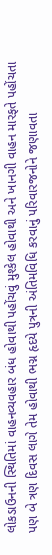લોકડાઉનની સ્થિતિમાં વાહનવ્યવહાર બંધ હોવાથી પહોંચવું મુશ્કેલ હોવાથી અને ખાનગી વાહન મારફતે પહોંચતા પણ બે ત્રણ દિવસ લાગે તેમ હોવાથી ભગ્ન હૃદયે પુત્રની અંતિમવિધિ કરવાનું પરિવારજનોને જણાવતા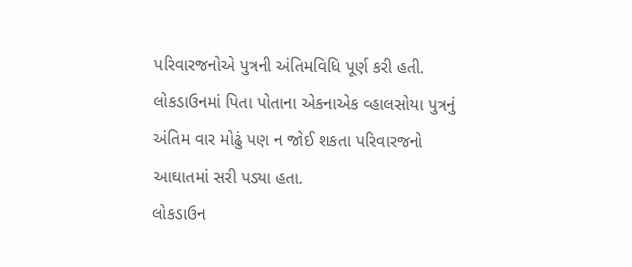પરિવારજનોએ પુત્રની અંતિમવિધિ પૂર્ણ કરી હતી. લોકડાઉનમાં પિતા પોતાના એકનાએક વ્હાલસોયા પુત્રનું અંતિમ વાર મોઢું પણ ન જોઈ શકતા પરિવારજનો આઘાતમાં સરી પડ્યા હતા.
લોકડાઉન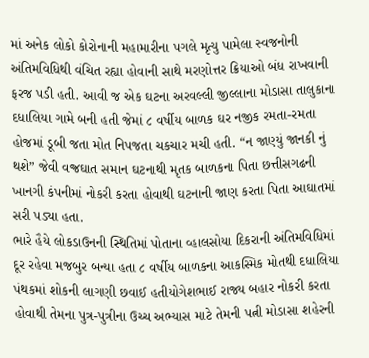માં અનેક લોકો કોરોનાની મહામારીના પગલે મૃત્યુ પામેલા સ્વજનોની અંતિમવિધિથી વંચિત રહ્યા હોવાની સાથે મરણોત્તર ક્રિયાઓ બંધ રાખવાની ફરજ પડી હતી. આવી જ એક ઘટના અરવલ્લી જીલ્લાના મોડાસા તાલુકાના દધાલિયા ગામે બની હતી જેમાં ૮ વર્ષીય બાળક ઘર નજીક રમતા-રમતા હોજમાં ડૂબી જતા મોત નિપજતા ચકચાર મચી હતી. “ન જાણ્યું જાનકી નું થશે” જેવી વજ્રઘાત સમાન ઘટનાથી મૃતક બાળકના પિતા છત્તીસગઢની ખાનગી કંપનીમાં નોકરી કરતા હોવાથી ઘટનાની જાણ કરતા પિતા આઘાતમાં સરી પડ્યા હતા.
ભારે હૈયે લોકડાઉનની સ્થિતિમાં પોતાના વ્હાલસોયા દિકરાની અંતિમવિધિમાં દૂર રહેવા મજબુર બન્યા હતા ૮ વર્ષીય બાળકના આકસ્મિક મોતથી દધાલિયા પંથકમાં શોકની લાગણી છવાઈ હતીયોગેશભાઈ રાજ્ય બહાર નોકરી કરતા હોવાથી તેમના પુત્ર-પુત્રીના ઉચ્ચ અભ્યાસ માટે તેમની પત્ની મોડાસા શહેરની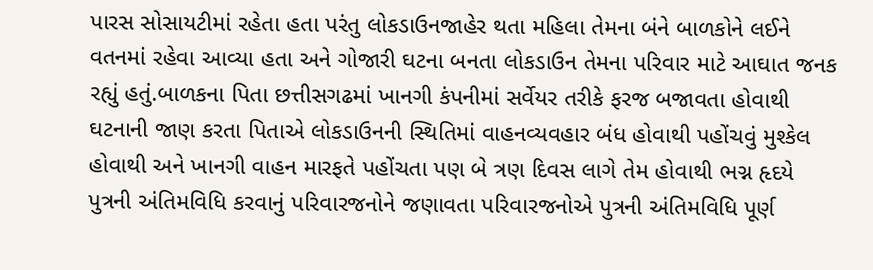પારસ સોસાયટીમાં રહેતા હતા પરંતુ લોકડાઉનજાહેર થતા મહિલા તેમના બંને બાળકોને લઈને વતનમાં રહેવા આવ્યા હતા અને ગોજારી ઘટના બનતા લોકડાઉન તેમના પરિવાર માટે આઘાત જનક રહ્યું હતું.બાળકના પિતા છત્તીસગઢમાં ખાનગી કંપનીમાં સર્વેયર તરીકે ફરજ બજાવતા હોવાથી ઘટનાની જાણ કરતા પિતાએ લોકડાઉનની સ્થિતિમાં વાહનવ્યવહાર બંધ હોવાથી પહોંચવું મુશ્કેલ હોવાથી અને ખાનગી વાહન મારફતે પહોંચતા પણ બે ત્રણ દિવસ લાગે તેમ હોવાથી ભગ્ન હૃદયે પુત્રની અંતિમવિધિ કરવાનું પરિવારજનોને જણાવતા પરિવારજનોએ પુત્રની અંતિમવિધિ પૂર્ણ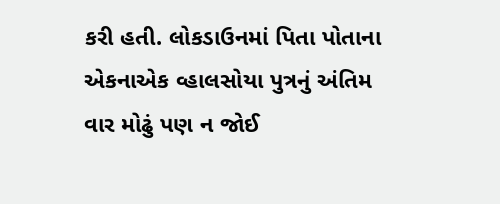કરી હતી. લોકડાઉનમાં પિતા પોતાના એકનાએક વ્હાલસોયા પુત્રનું અંતિમ વાર મોઢું પણ ન જોઈ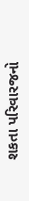શકતા પરિવારજનો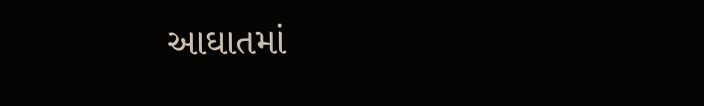આઘાતમાં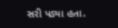સરી પડ્યા હતા.